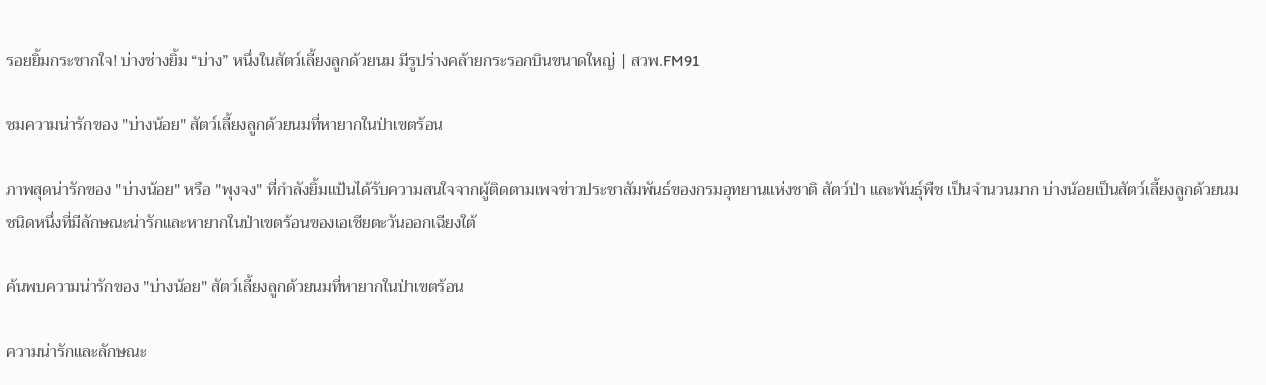รอยยิ้มกระชากใจ! บ่างช่างยิ้ม “บ่าง” หนึ่งในสัตว์เลี้ยงลูกด้วยนม มีรูปร่างคล้ายกระรอกบินขนาดใหญ่ | สวพ.FM91

ชมความน่ารักของ "บ่างน้อย" สัตว์เลี้ยงลูกด้วยนมที่หายากในป่าเขตร้อน

ภาพสุดน่ารักของ "บ่างน้อย" หรือ "พุงจง" ที่กำลังยิ้มแป้นได้รับความสนใจจากผู้ติดตามเพจข่าวประชาสัมพันธ์ของกรมอุทยานแห่งชาติ สัตว์ป่า และพันธุ์พืช เป็นจำนวนมาก บ่างน้อยเป็นสัตว์เลี้ยงลูกด้วยนมชนิดหนึ่งที่มีลักษณะน่ารักและหายากในป่าเขตร้อนของเอเชียตะวันออกเฉียงใต้

ค้นพบความน่ารักของ "บ่างน้อย" สัตว์เลี้ยงลูกด้วยนมที่หายากในป่าเขตร้อน

ความน่ารักและลักษณะ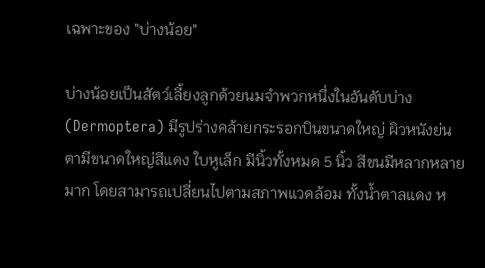เฉพาะของ "บ่างน้อย"

บ่างน้อยเป็นสัตว์เลี้ยงลูกด้วยนมจำพวกหนึ่งในอันดับบ่าง (Dermoptera) มีรูปร่างคล้ายกระรอกบินขนาดใหญ่ ผิวหนังย่น ตามีขนาดใหญ่สีแดง ใบหูเล็ก มีนิ้วทั้งหมด 5 นิ้ว สีขนมีหลากหลายมาก โดยสามารถเปลี่ยนไปตามสภาพแวดล้อม ทั้งน้ำตาลแดง ห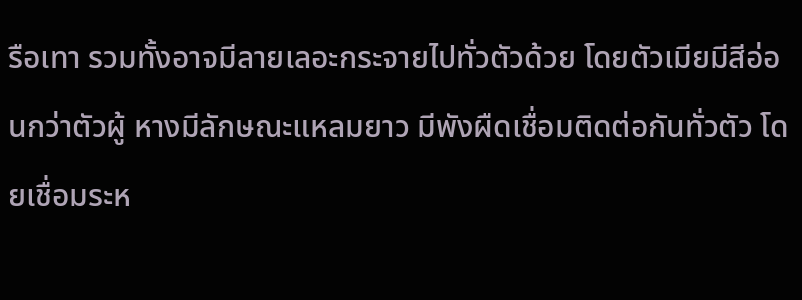รือเทา รวมทั้งอาจมีลายเลอะกระจายไปทั่วตัวด้วย โดยตัวเมียมีสีอ่อนกว่าตัวผู้ หางมีลักษณะแหลมยาว มีพังผืดเชื่อมติดต่อกันทั่วตัว โดยเชื่อมระห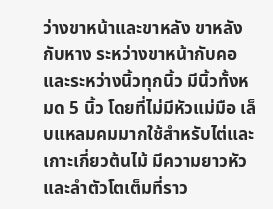ว่างขาหน้าและขาหลัง ขาหลังกับหาง ระหว่างขาหน้ากับคอ และระหว่างนิ้วทุกนิ้ว มีนิ้วทั้งหมด 5 นิ้ว โดยที่ไม่มีหัวแม่มือ เล็บแหลมคมมากใช้สำหรับไต่และเกาะเกี่ยวต้นไม้ มีความยาวหัวและลำตัวโตเต็มที่ราว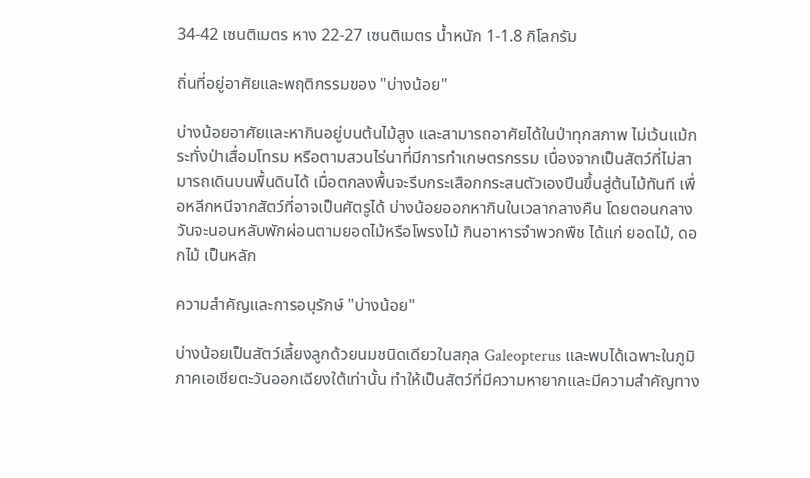34-42 เซนติเมตร หาง 22-27 เซนติเมตร น้ำหนัก 1-1.8 กิโลกรัม

ถิ่นที่อยู่อาศัยและพฤติกรรมของ "บ่างน้อย"

บ่างน้อยอาศัยและหากินอยู่บนต้นไม้สูง และสามารถอาศัยได้ในป่าทุกสภาพ ไม่เว้นแม้กระทั่งป่าเสื่อมโทรม หรือตามสวนไร่นาที่มีการทำเกษตรกรรม เนื่องจากเป็นสัตว์ที่ไม่สามารถเดินบนพื้นดินได้ เมื่อตกลงพื้นจะรีบกระเสือกกระสนตัวเองปีนขึ้นสู่ต้นไม้ทันที เพื่อหลีกหนีจากสัตว์ที่อาจเป็นศัตรูได้ บ่างน้อยออกหากินในเวลากลางคืน โดยตอนกลางวันจะนอนหลับพักผ่อนตามยอดไม้หรือโพรงไม้ กินอาหารจำพวกพืช ได้แก่ ยอดไม้, ดอกไม้ เป็นหลัก

ความสำคัญและการอนุรักษ์ "บ่างน้อย"

บ่างน้อยเป็นสัตว์เลี้ยงลูกด้วยนมชนิดเดียวในสกุล Galeopterus และพบได้เฉพาะในภูมิภาคเอเชียตะวันออกเฉียงใต้เท่านั้น ทำให้เป็นสัตว์ที่มีความหายากและมีความสำคัญทาง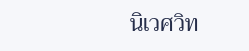นิเวศวิท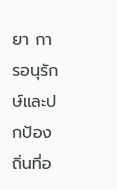ยา การอนุรักษ์และปกป้องถิ่นที่อ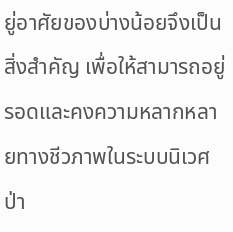ยู่อาศัยของบ่างน้อยจึงเป็นสิ่งสำคัญ เพื่อให้สามารถอยู่รอดและคงความหลากหลายทางชีวภาพในระบบนิเวศป่า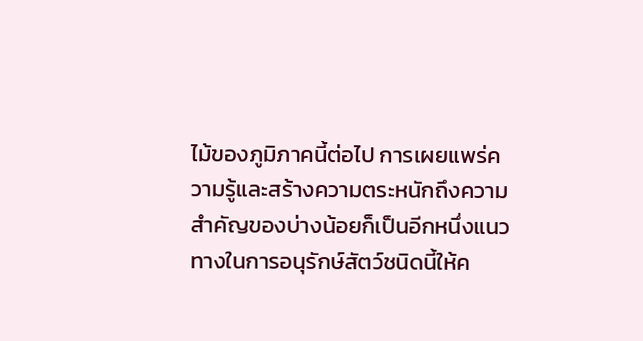ไม้ของภูมิภาคนี้ต่อไป การเผยแพร่ความรู้และสร้างความตระหนักถึงความสำคัญของบ่างน้อยก็เป็นอีกหนึ่งแนวทางในการอนุรักษ์สัตว์ชนิดนี้ให้ค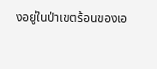งอยู่ในป่าเขตร้อนของเอ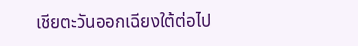เชียตะวันออกเฉียงใต้ต่อไป